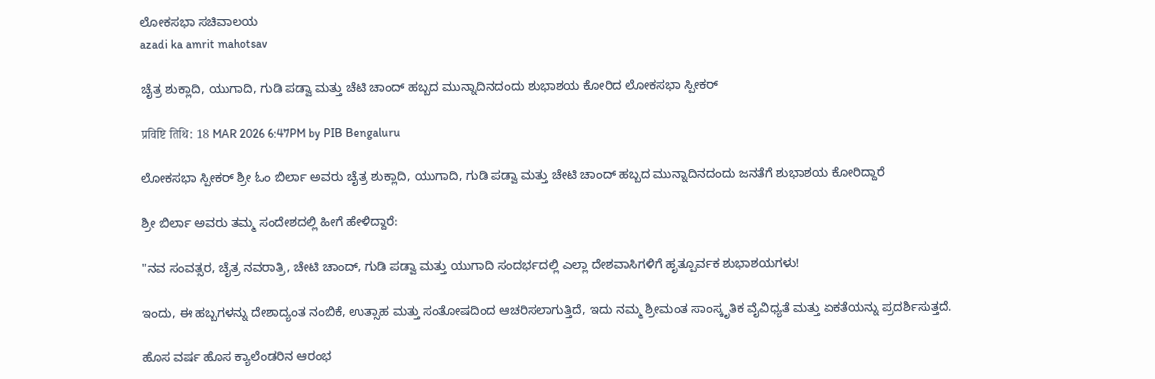ಲೋಕಸಭಾ ಸಚಿವಾಲಯ
azadi ka amrit mahotsav

ಚೈತ್ರ ಶುಕ್ಲಾದಿ, ಯುಗಾದಿ, ಗುಡಿ ಪಡ್ವಾ ಮತ್ತು ಚೆಟಿ ಚಾಂದ್ ಹಬ್ಬದ ಮುನ್ನಾದಿನದಂದು ಶುಭಾಶಯ ಕೋರಿದ ಲೋಕಸಭಾ ಸ್ಪೀಕರ್

प्रविष्टि तिथि: 18 MAR 2026 6:47PM by PIB Bengaluru

ಲೋಕಸಭಾ ಸ್ಪೀಕರ್ ಶ್ರೀ ಓಂ ಬಿರ್ಲಾ ಅವರು ಚೈತ್ರ ಶುಕ್ಲಾದಿ, ಯುಗಾದಿ, ಗುಡಿ ಪಡ್ವಾ ಮತ್ತು ಚೇಟಿ ಚಾಂದ್ ಹಬ್ಬದ ಮುನ್ನಾದಿನದಂದು ಜನತೆಗೆ ಶುಭಾಶಯ ಕೋರಿದ್ದಾರೆ

ಶ್ರೀ ಬಿರ್ಲಾ ಅವರು ತಮ್ಮ ಸಂದೇಶದಲ್ಲಿ ಹೀಗೆ ಹೇಳಿದ್ದಾರೆ:

"ನವ ಸಂವತ್ಸರ, ಚೈತ್ರ ನವರಾತ್ರಿ, ಚೇಟಿ ಚಾಂದ್, ಗುಡಿ ಪಡ್ವಾ ಮತ್ತು ಯುಗಾದಿ ಸಂದರ್ಭದಲ್ಲಿ ಎಲ್ಲಾ ದೇಶವಾಸಿಗಳಿಗೆ ಹೃತ್ಪೂರ್ವಕ ಶುಭಾಶಯಗಳು!

ಇಂದು, ಈ ಹಬ್ಬಗಳನ್ನು ದೇಶಾದ್ಯಂತ ನಂಬಿಕೆ, ಉತ್ಸಾಹ ಮತ್ತು ಸಂತೋಷದಿಂದ ಆಚರಿಸಲಾಗುತ್ತಿದೆ, ಇದು ನಮ್ಮ ಶ್ರೀಮಂತ ಸಾಂಸ್ಕೃತಿಕ ವೈವಿಧ್ಯತೆ ಮತ್ತು ಏಕತೆಯನ್ನು ಪ್ರದರ್ಶಿಸುತ್ತದೆ.

ಹೊಸ ವರ್ಷ ಹೊಸ ಕ್ಯಾಲೆಂಡರಿನ ಆರಂಭ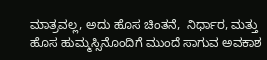ಮಾತ್ರವಲ್ಲ, ಅದು ಹೊಸ ಚಿಂತನೆ,  ನಿರ್ಧಾರ, ಮತ್ತು ಹೊಸ ಹುಮ್ಮಸ್ಸಿನೊಂದಿಗೆ ಮುಂದೆ ಸಾಗುವ ಅವಕಾಶ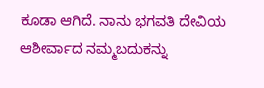ಕೂಡಾ ಆಗಿದೆ. ನಾನು ಭಗವತಿ ದೇವಿಯ ಆಶೀರ್ವಾದ ನಮ್ಮ‌ಬದುಕನ್ನು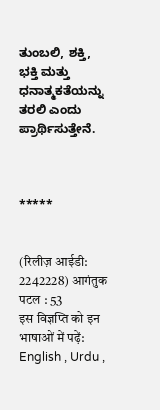ತುಂಬಲಿ, ಶಕ್ತಿ, ಭಕ್ತಿ ಮತ್ತು ಧನಾತ್ಮಕತೆಯನ್ನು ತರಲಿ ಎಂದು ಪ್ರಾರ್ಥಿಸುತ್ತೇನೆ.



*****


(रिलीज़ आईडी: 2242228) आगंतुक पटल : 53
इस विज्ञप्ति को इन भाषाओं में पढ़ें: English , Urdu ,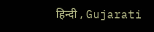हिन्दी , Gujarati